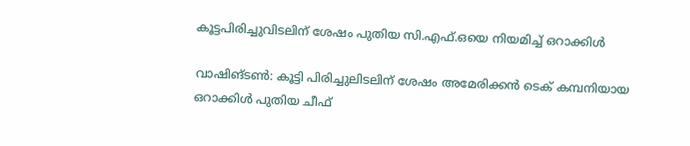കൂട്ടപിരിച്ചുവിടലിന് ശേഷം പുതിയ സി.എഫ്.ഒയെ നിയമിച്ച് ഒറാക്കിൾ

വാഷിങ്ടൺ: കൂട്ടി പിരിച്ചുലിടലിന് ശേഷം അമേരിക്കന്‍ ടെക്‌ കമ്പനിയായ ഒറാക്കിൾ പുതിയ ചീഫ്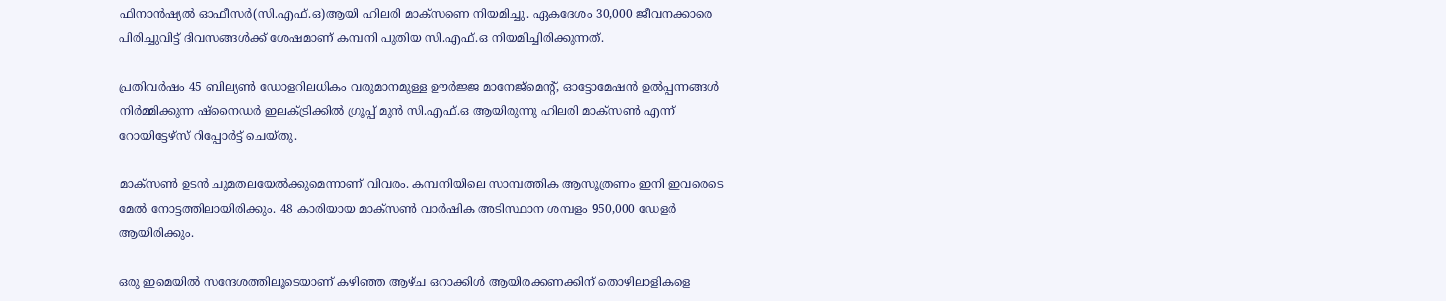ഫിനാൻഷ്യൽ ഓഫീസർ(സി.എഫ്.ഒ)ആയി ഹിലരി മാക്‌സണെ നിയമിച്ചു. ഏകദേശം 30,000 ജീവനക്കാരെ പിരിച്ചുവിട്ട് ദിവസങ്ങൾക്ക് ശേഷമാണ് കമ്പനി പുതിയ സി.എഫ്.ഒ നിയമിച്ചിരിക്കുന്നത്.

പ്രതിവർഷം 45 ബില്യൺ ഡോളറിലധികം വരുമാനമുള്ള ഊർജ്ജ മാനേജ്‌മെന്റ്, ഓട്ടോമേഷൻ ഉൽപ്പന്നങ്ങൾ നിർമ്മിക്കുന്ന ഷ്നൈഡർ ഇലക്ട്രിക്കിൽ ഗ്രൂപ്പ് മുൻ സി.എഫ്‌.ഒ ആയിരുന്നു ഹിലരി മാക്‌സൺ എന്ന് റോയിട്ടേഴ്‌സ് റിപ്പോർട്ട് ചെയ്തു.

മാക്‌സൺ ഉടൻ ചുമതലയേൽക്കുമെന്നാണ് വിവരം. കമ്പനിയിലെ സാമ്പത്തിക ആസൂത്രണം ഇനി ഇവരെടെ മേൽ നോട്ടത്തിലായിരിക്കും. 48 കാരിയായ മാക്‌സൺ വാർഷിക അടിസ്ഥാന ശമ്പളം 950,000 ഡേളർ ആയിരിക്കും.

ഒരു ഇമെയിൽ സന്ദേശത്തിലൂടെയാണ് കഴിഞ്ഞ ആഴ്ച ഒറാക്കിൾ ആയിരക്കണക്കിന് തൊഴിലാളികളെ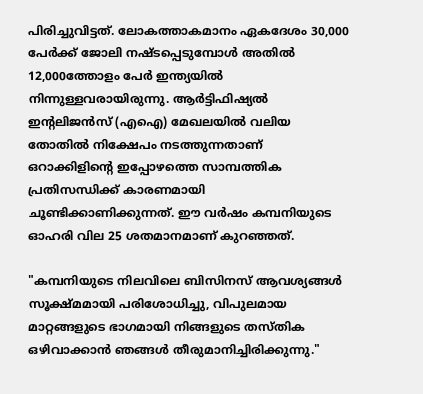പിരിച്ചുവിട്ടത്. ലോകത്താകമാനം ഏകദേശം 30,000 പേർക്ക് ജോലി നഷ്ടപ്പെടുമ്പോൾ അതിൽ 12,000ത്തോളം പേർ ഇന്ത്യയിൽ നിന്നുള്ളവരായിരുന്നു. ആർട്ടിഫിഷ്യൽ ഇന്റലിജൻസ് (എഐ) മേഖലയിൽ വലിയ തോതിൽ നിക്ഷേപം നടത്തുന്നതാണ് ഒറാക്കിളിന്റെ ഇപ്പോഴത്തെ സാമ്പത്തിക പ്രതിസന്ധിക്ക് കാരണമായി ചൂണ്ടിക്കാണിക്കുന്നത്. ഈ വർഷം കമ്പനിയുടെ ഓഹരി വില 25 ശതമാനമാണ് കുറഞ്ഞത്.

"കമ്പനിയുടെ നിലവിലെ ബിസിനസ് ആവശ്യങ്ങൾ സൂക്ഷ്മമായി പരിശോധിച്ചു, വിപുലമായ മാറ്റങ്ങളുടെ ഭാഗമായി നിങ്ങളുടെ തസ്തിക ഒഴിവാക്കാൻ ഞങ്ങൾ തീരുമാനിച്ചിരിക്കുന്നു."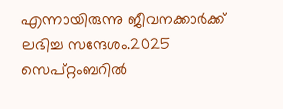എന്നായിരുന്നു ജീവനക്കാർക്ക് ലഭിച്ച സന്ദേശം.2025 സെപ്റ്റംബറിൽ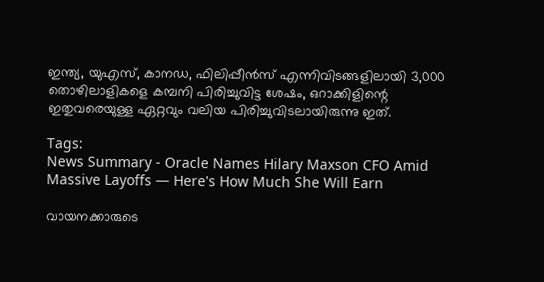ഇന്ത്യ, യുഎസ്, കാനഡ, ഫിലിപ്പീൻസ് എന്നിവിടങ്ങളിലായി 3,000 തൊഴിലാളികളെ കമ്പനി പിരിച്ചുവിട്ട ശേഷം, ഒറാക്കിളിന്റെ ഇതുവരെയുള്ള ഏറ്റവും വലിയ പിരിച്ചുവിടലായിരുന്നു ഇത്.

Tags:
News Summary - Oracle Names Hilary Maxson CFO Amid Massive Layoffs — Here's How Much She Will Earn

വായനക്കാരുടെ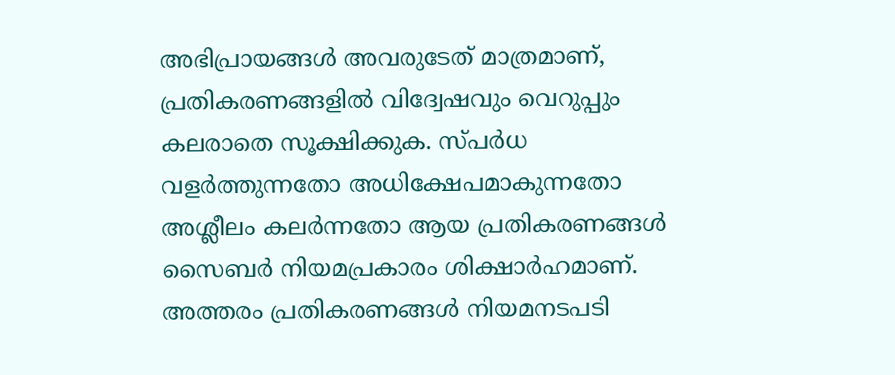അഭിപ്രായങ്ങള്‍ അവരുടേത് മാത്രമാണ്, പ്രതികരണങ്ങളിൽ വിദ്വേഷവും വെറുപ്പും കലരാതെ സൂക്ഷിക്കുക. സ്പർധ വളർത്തുന്നതോ അധിക്ഷേപമാകുന്നതോ അശ്ലീലം കലർന്നതോ ആയ പ്രതികരണങ്ങൾ സൈബർ നിയമപ്രകാരം ശിക്ഷാർഹമാണ്. അത്തരം പ്രതികരണങ്ങൾ നിയമനടപടി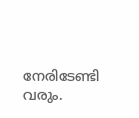നേരിടേണ്ടി വരും.